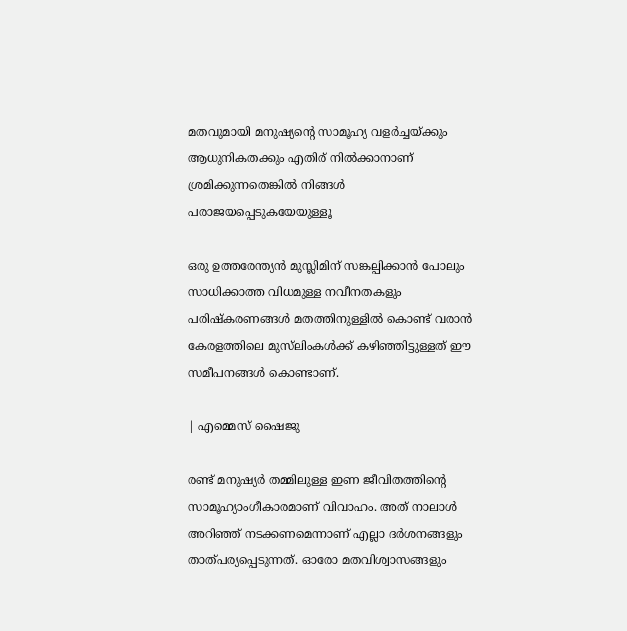മതവുമായി മനുഷ്യന്റെ സാമൂഹ്യ വളർച്ചയ്ക്കും ആധുനികതക്കും എതിര് നിൽക്കാനാണ് ശ്രമിക്കുന്നതെങ്കിൽ നിങ്ങൾ പരാജയപ്പെടുകയേയുള്ളൂ

ഒരു ഉത്തരേന്ത്യൻ മുസ്ലിമിന് സങ്കല്പിക്കാൻ പോലും സാധിക്കാത്ത വിധമുള്ള നവീനതകളും പരിഷ്കരണങ്ങൾ മതത്തിനുള്ളിൽ കൊണ്ട് വരാൻ കേരളത്തിലെ മുസ്‌ലിംകൾക്ക് കഴിഞ്ഞിട്ടുള്ളത് ഈ സമീപനങ്ങൾ കൊണ്ടാണ്.

| എമ്മെസ് ഷൈജു

രണ്ട് മനുഷ്യർ തമ്മിലുള്ള ഇണ ജീവിതത്തിൻ്റെ സാമൂഹ്യാംഗീകാരമാണ് വിവാഹം. അത് നാലാൾ അറിഞ്ഞ് നടക്കണമെന്നാണ് എല്ലാ ദർശനങ്ങളും താത്പര്യപ്പെടുന്നത്. ഓരോ മതവിശ്വാസങ്ങളും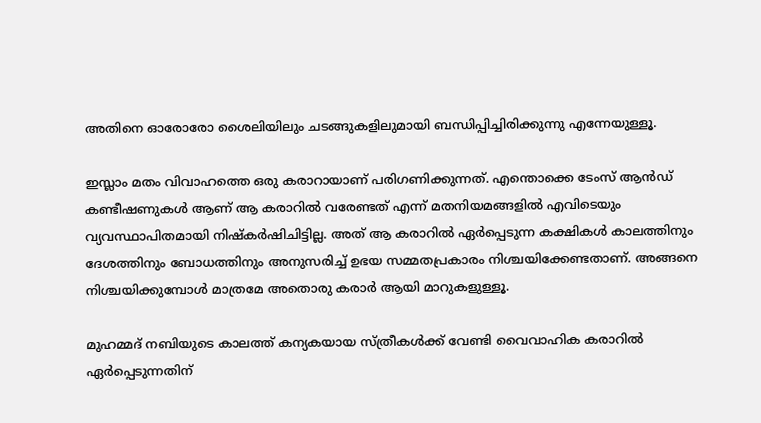അതിനെ ഓരോരോ ശൈലിയിലും ചടങ്ങുകളിലുമായി ബന്ധിപ്പിച്ചിരിക്കുന്നു എന്നേയുള്ളൂ.

ഇസ്ലാം മതം വിവാഹത്തെ ഒരു കരാറായാണ് പരിഗണിക്കുന്നത്. എന്തൊക്കെ ടേംസ് ആൻഡ് കണ്ടീഷണുകൾ ആണ് ആ കരാറിൽ വരേണ്ടത് എന്ന് മതനിയമങ്ങളിൽ എവിടെയും വ്യവസ്ഥാപിതമായി നിഷ്കർഷിചിട്ടില്ല. അത് ആ കരാറിൽ ഏർപ്പെടുന്ന കക്ഷികൾ കാലത്തിനും ദേശത്തിനും ബോധത്തിനും അനുസരിച്ച് ഉഭയ സമ്മതപ്രകാരം നിശ്ചയിക്കേണ്ടതാണ്. അങ്ങനെ നിശ്ചയിക്കുമ്പോൾ മാത്രമേ അതൊരു കരാർ ആയി മാറുകളുള്ളൂ.

മുഹമ്മദ് നബിയുടെ കാലത്ത് കന്യകയായ സ്ത്രീകൾക്ക് വേണ്ടി വൈവാഹിക കരാറിൽ ഏർപ്പെടുന്നതിന്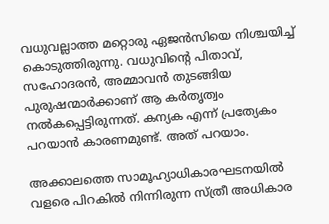വധുവല്ലാത്ത മറ്റൊരു ഏജൻസിയെ നിശ്ചയിച്ച് കൊടുത്തിരുന്നു. വധുവിൻ്റെ പിതാവ്, സഹോദരൻ, അമ്മാവൻ തുടങ്ങിയ പുരുഷന്മാർക്കാണ് ആ കർതൃത്വം നൽകപ്പെട്ടിരുന്നത്. കന്യക എന്ന് പ്രത്യേകം പറയാൻ കാരണമുണ്ട്. അത് പറയാം.

അക്കാലത്തെ സാമൂഹ്യാധികാരഘടനയിൽ വളരെ പിറകിൽ നിന്നിരുന്ന സ്ത്രീ അധികാര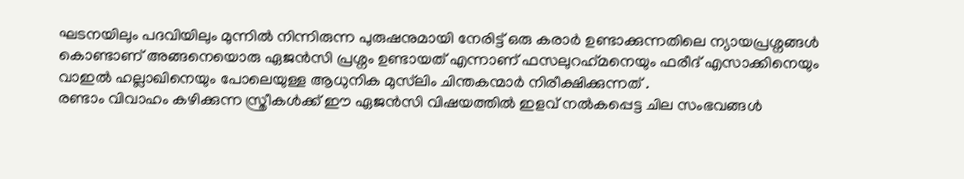ഘടനയിലും പദവിയിലും മുന്നിൽ നിന്നിരുന്ന പുരുഷനുമായി നേരിട്ട് ഒരു കരാർ ഉണ്ടാക്കുന്നതിലെ ന്യായപ്രശ്നങ്ങൾ കൊണ്ടാണ് അങ്ങനെയൊരു ഏജൻസി പ്രശ്നം ഉണ്ടായത് എന്നാണ് ഫസലുറഹ്‌മനെയും ഫരീദ് എസാക്കിനെയും വാഇൽ ഹല്ലാഖിനെയും പോലെയുള്ള ആധുനിക മുസ്‌ലിം ചിന്തകന്മാർ നിരീക്ഷിക്കുന്നത് .
രണ്ടാം വിവാഹം കഴിക്കുന്ന സ്ത്രീകൾക്ക് ഈ ഏജൻസി വിഷയത്തിൽ ഇളവ് നൽകപ്പെട്ട ചില സംഭവങ്ങൾ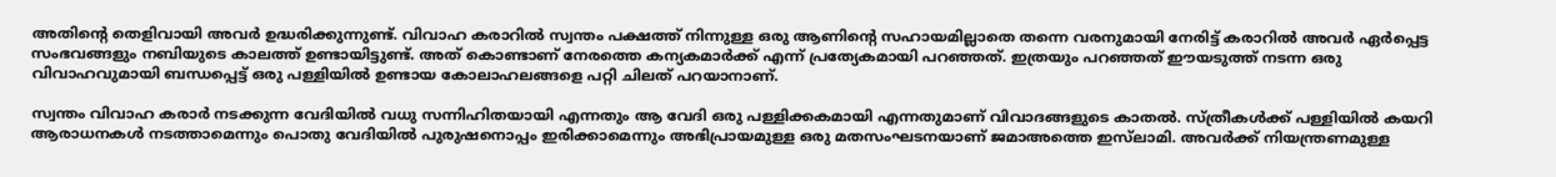അതിൻ്റെ തെളിവായി അവർ ഉദ്ധരിക്കുന്നുണ്ട്. വിവാഹ കരാറിൽ സ്വന്തം പക്ഷത്ത് നിന്നുള്ള ഒരു ആണിൻ്റെ സഹായമില്ലാതെ തന്നെ വരനുമായി നേരിട്ട് കരാറിൽ അവർ ഏർപ്പെട്ട സംഭവങ്ങളും നബിയുടെ കാലത്ത് ഉണ്ടായിട്ടുണ്ട്. അത് കൊണ്ടാണ് നേരത്തെ കന്യകമാർക്ക് എന്ന് പ്രത്യേകമായി പറഞ്ഞത്. ഇത്രയും പറഞ്ഞത് ഈയടുത്ത് നടന്ന ഒരു വിവാഹവുമായി ബന്ധപ്പെട്ട് ഒരു പള്ളിയിൽ ഉണ്ടായ കോലാഹലങ്ങളെ പറ്റി ചിലത് പറയാനാണ്.

സ്വന്തം വിവാഹ കരാർ നടക്കുന്ന വേദിയിൽ വധു സന്നിഹിതയായി എന്നതും ആ വേദി ഒരു പള്ളിക്കകമായി എന്നതുമാണ് വിവാദങ്ങളുടെ കാതൽ. സ്ത്രീകൾക്ക് പള്ളിയിൽ കയറി ആരാധനകൾ നടത്താമെന്നും പൊതു വേദിയിൽ പുരുഷനൊപ്പം ഇരിക്കാമെന്നും അഭിപ്രായമുള്ള ഒരു മതസംഘടനയാണ് ജമാഅത്തെ ഇസ്‌ലാമി. അവർക്ക് നിയന്ത്രണമുള്ള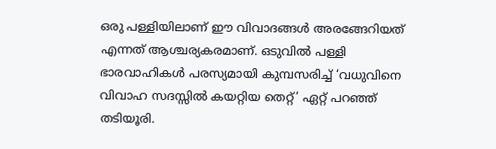ഒരു പള്ളിയിലാണ് ഈ വിവാദങ്ങൾ അരങ്ങേറിയത് എന്നത് ആശ്ചര്യകരമാണ്. ഒടുവിൽ പള്ളി ഭാരവാഹികൾ പരസ്യമായി കുമ്പസരിച്ച് ‘വധുവിനെ വിവാഹ സദസ്സിൽ കയറ്റിയ തെറ്റ്’ ഏറ്റ് പറഞ്ഞ് തടിയൂരി.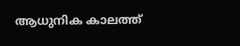ആധുനിക കാലത്ത്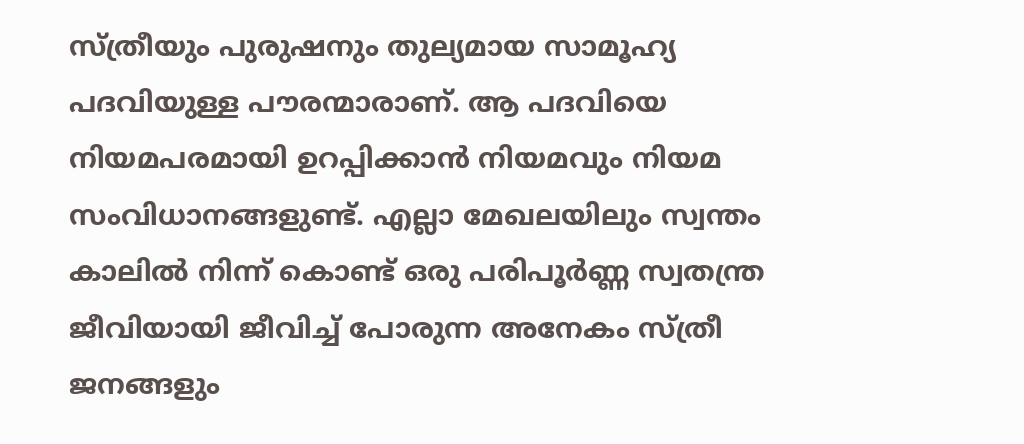സ്ത്രീയും പുരുഷനും തുല്യമായ സാമൂഹ്യ പദവിയുള്ള പൗരന്മാരാണ്. ആ പദവിയെ നിയമപരമായി ഉറപ്പിക്കാൻ നിയമവും നിയമ സംവിധാനങ്ങളുണ്ട്. എല്ലാ മേഖലയിലും സ്വന്തം കാലിൽ നിന്ന് കൊണ്ട് ഒരു പരിപൂർണ്ണ സ്വതന്ത്ര ജീവിയായി ജീവിച്ച് പോരുന്ന അനേകം സ്ത്രീ ജനങ്ങളും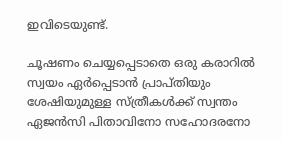ഇവിടെയുണ്ട്.

ചൂഷണം ചെയ്യപ്പെടാതെ ഒരു കരാറിൽ സ്വയം ഏർപ്പെടാൻ പ്രാപ്തിയും ശേഷിയുമുള്ള സ്ത്രീകൾക്ക് സ്വന്തം ഏജൻസി പിതാവിനോ സഹോദരനോ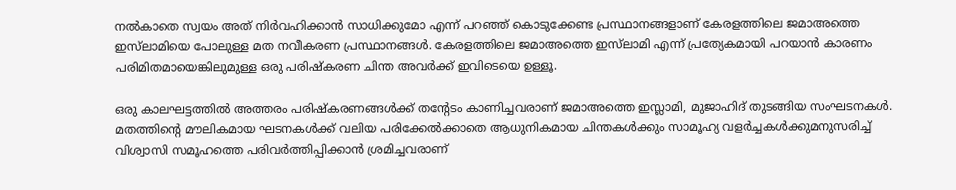നൽകാതെ സ്വയം അത് നിർവഹിക്കാൻ സാധിക്കുമോ എന്ന് പറഞ്ഞ് കൊടുക്കേണ്ട പ്രസ്ഥാനങ്ങളാണ് കേരളത്തിലെ ജമാഅത്തെ ഇസ്‌ലാമിയെ പോലുള്ള മത നവീകരണ പ്രസ്ഥാനങ്ങൾ. കേരളത്തിലെ ജമാഅത്തെ ഇസ്‌ലാമി എന്ന് പ്രത്യേകമായി പറയാൻ കാരണം പരിമിതമായെങ്കിലുമുള്ള ഒരു പരിഷ്കരണ ചിന്ത അവർക്ക് ഇവിടെയെ ഉള്ളൂ.

ഒരു കാലഘട്ടത്തിൽ അത്തരം പരിഷ്കരണങ്ങൾക്ക് തൻ്റേടം കാണിച്ചവരാണ് ജമാഅത്തെ ഇസ്ലാമി, മുജാഹിദ് തുടങ്ങിയ സംഘടനകൾ. മതത്തിൻ്റെ മൗലികമായ ഘടനകൾക്ക് വലിയ പരിക്കേൽക്കാതെ ആധുനികമായ ചിന്തകൾക്കും സാമൂഹ്യ വളർച്ചകൾക്കുമനുസരിച്ച് വിശ്വാസി സമൂഹത്തെ പരിവർത്തിപ്പിക്കാൻ ശ്രമിച്ചവരാണ്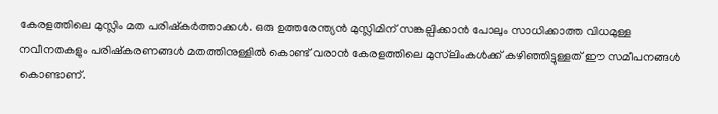കേരളത്തിലെ മുസ്ലിം മത പരിഷ്കർത്താക്കൾ. ഒരു ഉത്തരേന്ത്യൻ മുസ്ലിമിന് സങ്കല്പിക്കാൻ പോലും സാധിക്കാത്ത വിധമുള്ള നവീനതകളും പരിഷ്കരണങ്ങൾ മതത്തിനുള്ളിൽ കൊണ്ട് വരാൻ കേരളത്തിലെ മുസ്‌ലിംകൾക്ക് കഴിഞ്ഞിട്ടുള്ളത് ഈ സമീപനങ്ങൾ കൊണ്ടാണ്.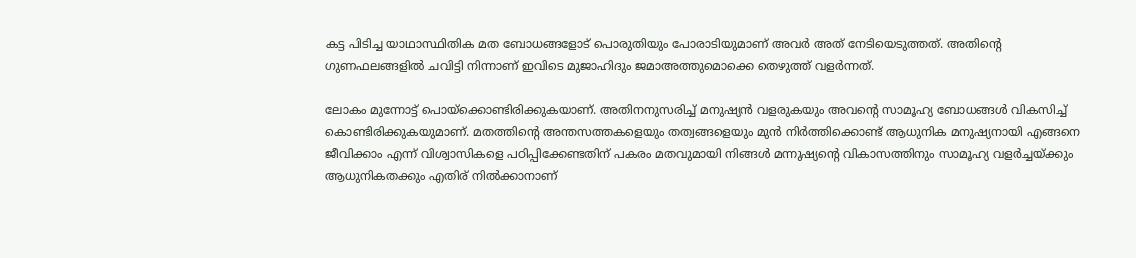കട്ട പിടിച്ച യാഥാസ്ഥിതിക മത ബോധങ്ങളോട് പൊരുതിയും പോരാടിയുമാണ് അവർ അത് നേടിയെടുത്തത്. അതിൻ്റെ ഗുണഫലങ്ങളിൽ ചവിട്ടി നിന്നാണ് ഇവിടെ മുജാഹിദും ജമാഅത്തുമൊക്കെ തെഴുത്ത് വളർന്നത്.

ലോകം മുന്നോട്ട് പൊയ്ക്കൊണ്ടിരിക്കുകയാണ്. അതിനനുസരിച്ച് മനുഷ്യൻ വളരുകയും അവൻ്റെ സാമൂഹ്യ ബോധങ്ങൾ വികസിച്ച് കൊണ്ടിരിക്കുകയുമാണ്. മതത്തിൻ്റെ അന്തസത്തകളെയും തത്വങ്ങളെയും മുൻ നിർത്തിക്കൊണ്ട് ആധുനിക മനുഷ്യനായി എങ്ങനെ ജീവിക്കാം എന്ന് വിശ്വാസികളെ പഠിപ്പിക്കേണ്ടതിന് പകരം മതവുമായി നിങ്ങൾ മന്നുഷ്യൻ്റെ വികാസത്തിനും സാമൂഹ്യ വളർച്ചയ്ക്കും ആധുനികതക്കും എതിര് നിൽക്കാനാണ്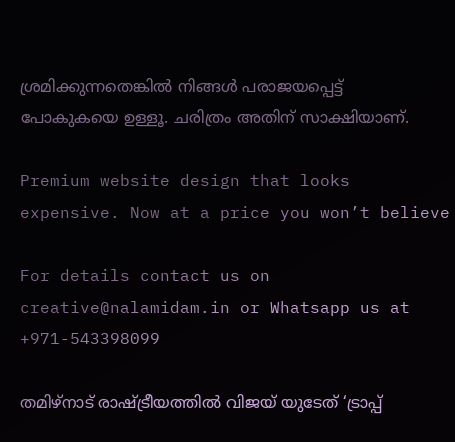ശ്രമിക്കുന്നതെങ്കിൽ നിങ്ങൾ പരാജയപ്പെട്ട് പോകുകയെ ഉള്ളൂ. ചരിത്രം അതിന് സാക്ഷിയാണ്.

Premium website design that looks expensive. Now at a price you won’t believe

For details contact us on creative@nalamidam.in or Whatsapp us at +971-543398099

തമിഴ്‌നാട് രാഷ്ട്രീയത്തിൽ വിജയ് യുടേത് ‘ട്രാപ്പ്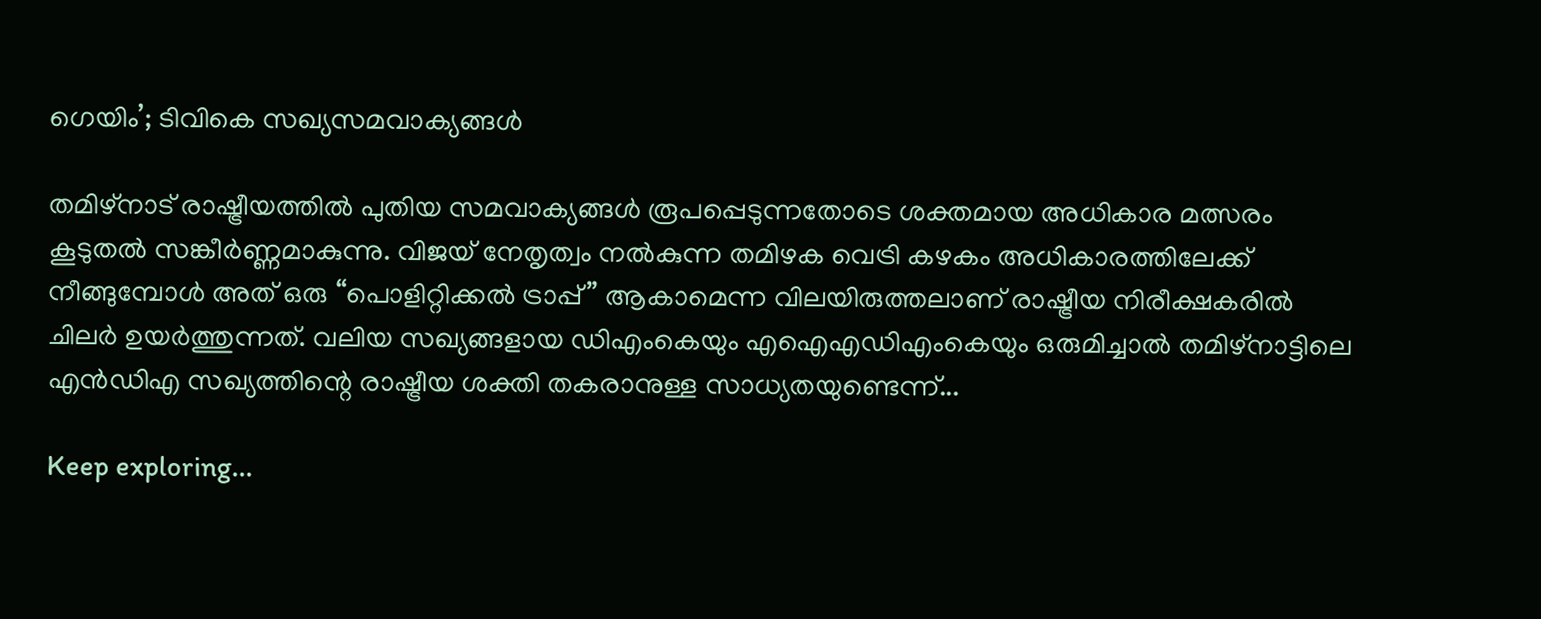ഗെയിം’; ടിവികെ സഖ്യസമവാക്യങ്ങൾ

തമിഴ്‌നാട് രാഷ്ട്രീയത്തിൽ പുതിയ സമവാക്യങ്ങൾ രൂപപ്പെടുന്നതോടെ ശക്തമായ അധികാര മത്സരം കൂടുതൽ സങ്കീർണ്ണമാകുന്നു. വിജയ് നേതൃത്വം നൽകുന്ന തമിഴക വെട്രി കഴകം അധികാരത്തിലേക്ക് നീങ്ങുമ്പോൾ അത് ഒരു “പൊളിറ്റിക്കൽ ട്രാപ്പ്” ആകാമെന്ന വിലയിരുത്തലാണ് രാഷ്ട്രീയ നിരീക്ഷകരിൽ ചിലർ ഉയർത്തുന്നത്. വലിയ സഖ്യങ്ങളായ ഡിഎംകെയും എഐഎഡിഎംകെയും ഒരുമിച്ചാൽ തമിഴ്‌നാട്ടിലെ എൻഡിഎ സഖ്യത്തിന്റെ രാഷ്ട്രീയ ശക്തി തകരാനുള്ള സാധ്യതയുണ്ടെന്ന്...

Keep exploring...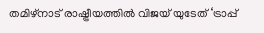തമിഴ്‌നാട് രാഷ്ട്രീയത്തിൽ വിജയ് യുടേത് ‘ട്രാപ്പ്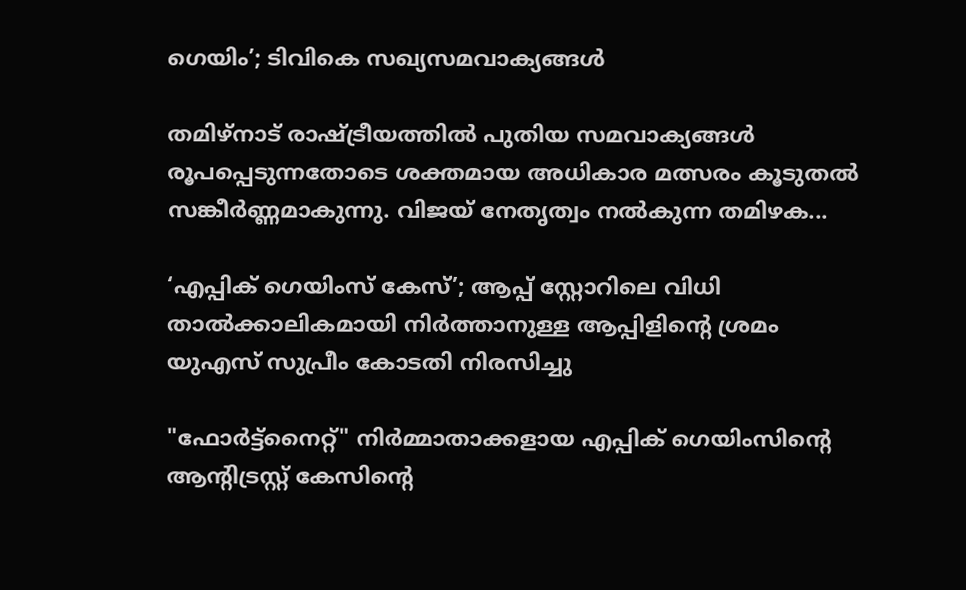ഗെയിം’; ടിവികെ സഖ്യസമവാക്യങ്ങൾ

തമിഴ്‌നാട് രാഷ്ട്രീയത്തിൽ പുതിയ സമവാക്യങ്ങൾ രൂപപ്പെടുന്നതോടെ ശക്തമായ അധികാര മത്സരം കൂടുതൽ സങ്കീർണ്ണമാകുന്നു. വിജയ് നേതൃത്വം നൽകുന്ന തമിഴക...

‘എപ്പിക് ഗെയിംസ് കേസ്’; ആപ്പ് സ്റ്റോറിലെ വിധി താൽക്കാലികമായി നിർത്താനുള്ള ആപ്പിളിൻ്റെ ശ്രമം യുഎസ് സുപ്രീം കോടതി നിരസിച്ചു

"ഫോർട്ട്‌നൈറ്റ്" നിർമ്മാതാക്കളായ എപ്പിക് ഗെയിംസിൻ്റെ ആന്റിട്രസ്റ്റ് കേസിൻ്റെ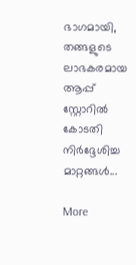ഭാഗമായി, തങ്ങളുടെ ലാഭകരമായ ആപ്പ് സ്റ്റോറിൽ കോടതി നിർദ്ദേശിച്ച മാറ്റങ്ങൾ...

More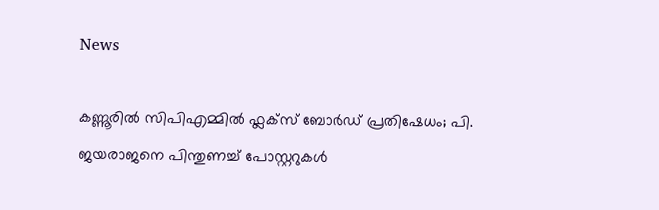News

കണ്ണൂരിൽ സിപിഎമ്മിൽ ഫ്ലക്‌സ് ബോർഡ് പ്രതിഷേധം; പി. ജയരാജനെ പിന്തുണച്ച് പോസ്റ്ററുകൾ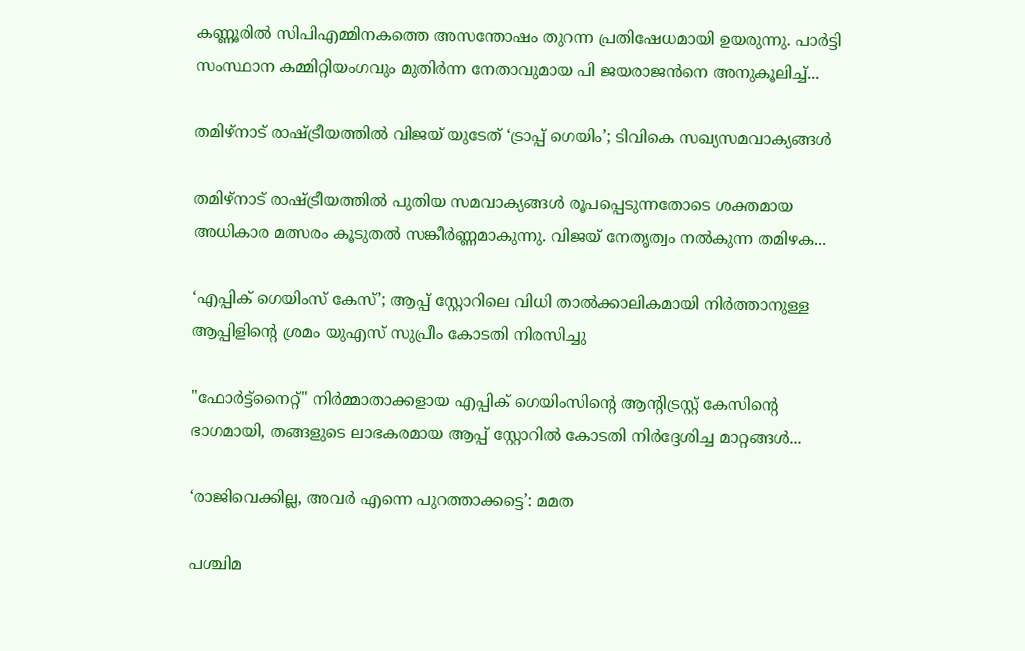കണ്ണൂരിൽ സിപിഎമ്മിനകത്തെ അസന്തോഷം തുറന്ന പ്രതിഷേധമായി ഉയരുന്നു. പാർട്ടി സംസ്ഥാന കമ്മിറ്റിയംഗവും മുതിർന്ന നേതാവുമായ പി ജയരാജൻനെ അനുകൂലിച്ച്...

തമിഴ്‌നാട് രാഷ്ട്രീയത്തിൽ വിജയ് യുടേത് ‘ട്രാപ്പ് ഗെയിം’; ടിവികെ സഖ്യസമവാക്യങ്ങൾ

തമിഴ്‌നാട് രാഷ്ട്രീയത്തിൽ പുതിയ സമവാക്യങ്ങൾ രൂപപ്പെടുന്നതോടെ ശക്തമായ അധികാര മത്സരം കൂടുതൽ സങ്കീർണ്ണമാകുന്നു. വിജയ് നേതൃത്വം നൽകുന്ന തമിഴക...

‘എപ്പിക് ഗെയിംസ് കേസ്’; ആപ്പ് സ്റ്റോറിലെ വിധി താൽക്കാലികമായി നിർത്താനുള്ള ആപ്പിളിൻ്റെ ശ്രമം യുഎസ് സുപ്രീം കോടതി നിരസിച്ചു

"ഫോർട്ട്‌നൈറ്റ്" നിർമ്മാതാക്കളായ എപ്പിക് ഗെയിംസിൻ്റെ ആന്റിട്രസ്റ്റ് കേസിൻ്റെ ഭാഗമായി, തങ്ങളുടെ ലാഭകരമായ ആപ്പ് സ്റ്റോറിൽ കോടതി നിർദ്ദേശിച്ച മാറ്റങ്ങൾ...

‘രാജിവെക്കില്ല, അവർ എന്നെ പുറത്താക്കട്ടെ’: മമത

പശ്ചിമ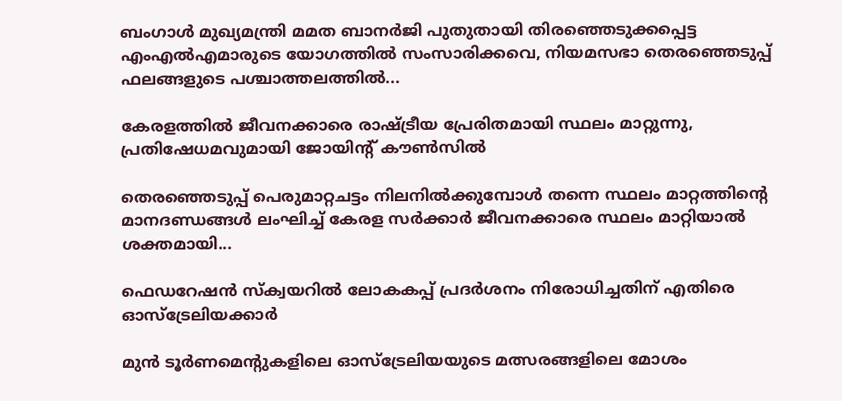ബംഗാൾ മുഖ്യമന്ത്രി മമത ബാനർജി പുതുതായി തിരഞ്ഞെടുക്കപ്പെട്ട എംഎൽഎമാരുടെ യോഗത്തിൽ സംസാരിക്കവെ, നിയമസഭാ തെരഞ്ഞെടുപ്പ് ഫലങ്ങളുടെ പശ്ചാത്തലത്തിൽ...

കേരളത്തിൽ ജീവനക്കാരെ രാഷ്ട്രീയ പ്രേരിതമായി സ്ഥലം മാറ്റുന്നു, പ്രതിഷേധമവുമായി ജോയിന്റ് കൗൺസിൽ

തെരഞ്ഞെടുപ്പ് പെരുമാറ്റചട്ടം നിലനിൽക്കുമ്പോൾ തന്നെ സ്ഥലം മാറ്റത്തിൻ്റെ മാനദണ്ഡങ്ങൾ ലംഘിച്ച് കേരള സർക്കാർ ജീവനക്കാരെ സ്ഥലം മാറ്റിയാൽ ശക്തമായി...

ഫെഡറേഷൻ സ്ക്വയറിൽ ലോകകപ്പ് പ്രദർശനം നിരോധിച്ചതിന് എതിരെ ഓസ്‌ട്രേലിയക്കാർ

മുൻ ടൂർണമെന്റുകളിലെ ഓസ്‌ട്രേലിയയുടെ മത്സരങ്ങളിലെ മോശം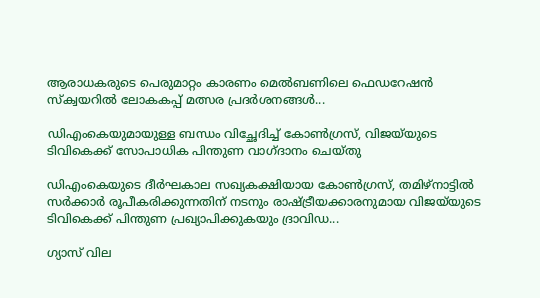ആരാധകരുടെ പെരുമാറ്റം കാരണം മെൽബണിലെ ഫെഡറേഷൻ സ്ക്വയറിൽ ലോകകപ്പ് മത്സര പ്രദർശനങ്ങൾ...

ഡിഎംകെയുമായുള്ള ബന്ധം വിച്ഛേദിച്ച് കോൺഗ്രസ്, വിജയ്‌യുടെ ടിവികെക്ക് സോപാധിക പിന്തുണ വാഗ്‌ദാനം ചെയ്‌തു

ഡിഎംകെയുടെ ദീർഘകാല സഖ്യകക്ഷിയായ കോൺഗ്രസ്, തമിഴ്‌നാട്ടിൽ സർക്കാർ രൂപീകരിക്കുന്നതിന് നടനും രാഷ്ട്രീയക്കാരനുമായ വിജയ്‌യുടെ ടിവികെക്ക് പിന്തുണ പ്രഖ്യാപിക്കുകയും ദ്രാവിഡ...

ഗ്യാസ് വില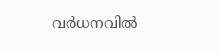വർധനവിൽ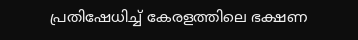പ്രതിഷേധിച്ച് കേരളത്തിലെ ഭക്ഷണ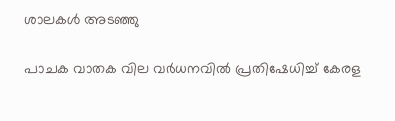ശാലകൾ അടഞ്ഞു

പാചക വാതക വില വർധനവിൽ പ്രതിഷേധിച്ച് കേരള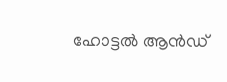ഹോട്ടൽ ആൻഡ്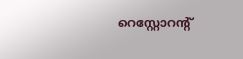റെസ്റ്റോറന്റ്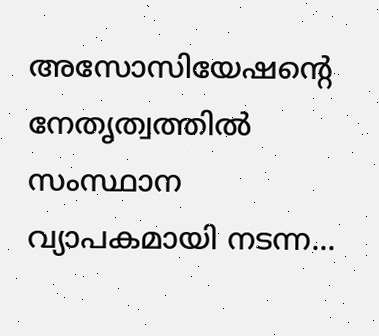അസോസിയേഷൻ്റെ നേതൃത്വത്തിൽ സംസ്ഥാന വ്യാപകമായി നടന്ന...